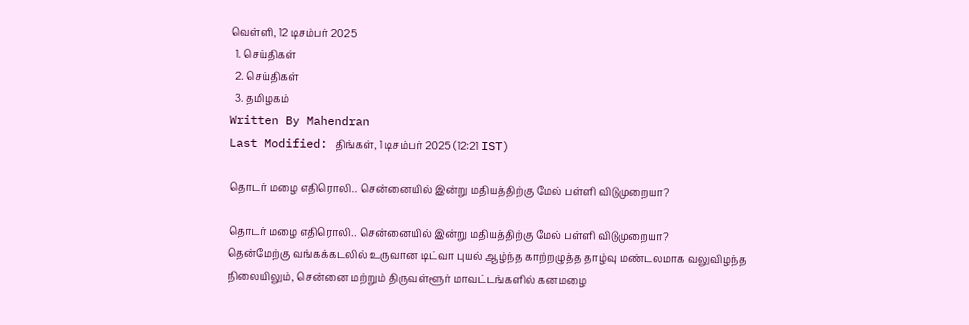வெள்ளி, 12 டிசம்பர் 2025
  1. செய்திகள்
  2. செய்திகள்
  3. த‌மிழக‌ம்
Written By Mahendran
Last Modified: திங்கள், 1 டிசம்பர் 2025 (12:21 IST)

தொடர் மழை எதிரொலி.. சென்னையில் இன்று மதியத்திற்கு மேல் பள்ளி விடுமுறையா?

தொடர் மழை எதிரொலி.. சென்னையில் இன்று மதியத்திற்கு மேல் பள்ளி விடுமுறையா?
தென்மேற்கு வங்கக்கடலில் உருவான டிட்வா புயல் ஆழ்ந்த காற்றழுத்த தாழ்வு மண்டலமாக வலுவிழந்த நிலையிலும், சென்னை மற்றும் திருவள்ளூர் மாவட்டங்களில் கனமழை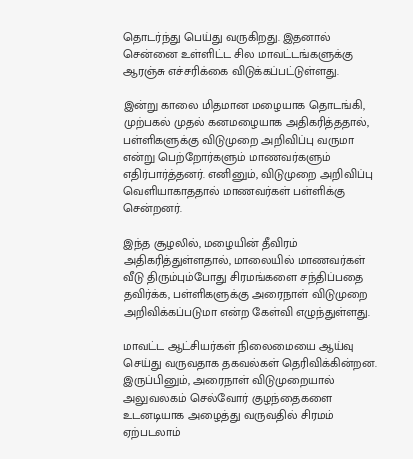தொடர்ந்து பெய்து வருகிறது. இதனால் சென்னை உள்ளிட்ட சில மாவட்டங்களுக்கு ஆரஞ்சு எச்சரிக்கை விடுக்கப்பட்டுள்ளது.

இன்று காலை மிதமான மழையாக தொடங்கி, முற்பகல் முதல் கனமழையாக அதிகரித்ததால், பள்ளிகளுக்கு விடுமுறை அறிவிப்பு வருமா என்று பெற்றோர்களும் மாணவர்களும் எதிர்பார்த்தனர். எனினும், விடுமுறை அறிவிப்பு வெளியாகாததால் மாணவர்கள் பள்ளிக்கு சென்றனர்.

இந்த சூழலில், மழையின் தீவிரம் அதிகரித்துள்ளதால், மாலையில் மாணவர்கள் வீடு திரும்பும்போது சிரமங்களை சந்திப்பதை தவிர்க்க, பள்ளிகளுக்கு அரைநாள் விடுமுறை அறிவிக்கப்படுமா என்ற கேள்வி எழுந்துள்ளது.

மாவட்ட ஆட்சியர்கள் நிலைமையை ஆய்வு செய்து வருவதாக தகவல்கள் தெரிவிக்கின்றன. இருப்பினும், அரைநாள் விடுமுறையால் அலுவலகம் செல்வோர் குழந்தைகளை உடனடியாக அழைத்து வருவதில் சிரமம் ஏற்படலாம்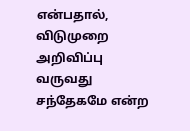என்பதால், விடுமுறை அறிவிப்பு வருவது சந்தேகமே என்ற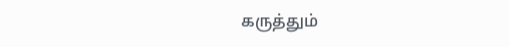கருத்தும்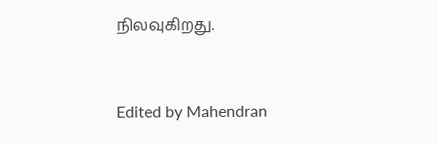நிலவுகிறது.


Edited by Mahendran